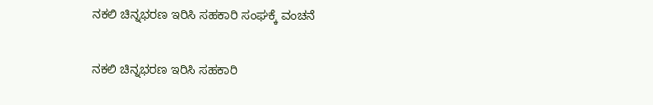ನಕಲಿ ಚಿನ್ನಭರಣ ಇರಿಸಿ ಸಹಕಾರಿ ಸಂಘಕ್ಕೆ ವಂಚನೆ

ನಕಲಿ ಚಿನ್ನಭರಣ ಇರಿಸಿ ಸಹಕಾರಿ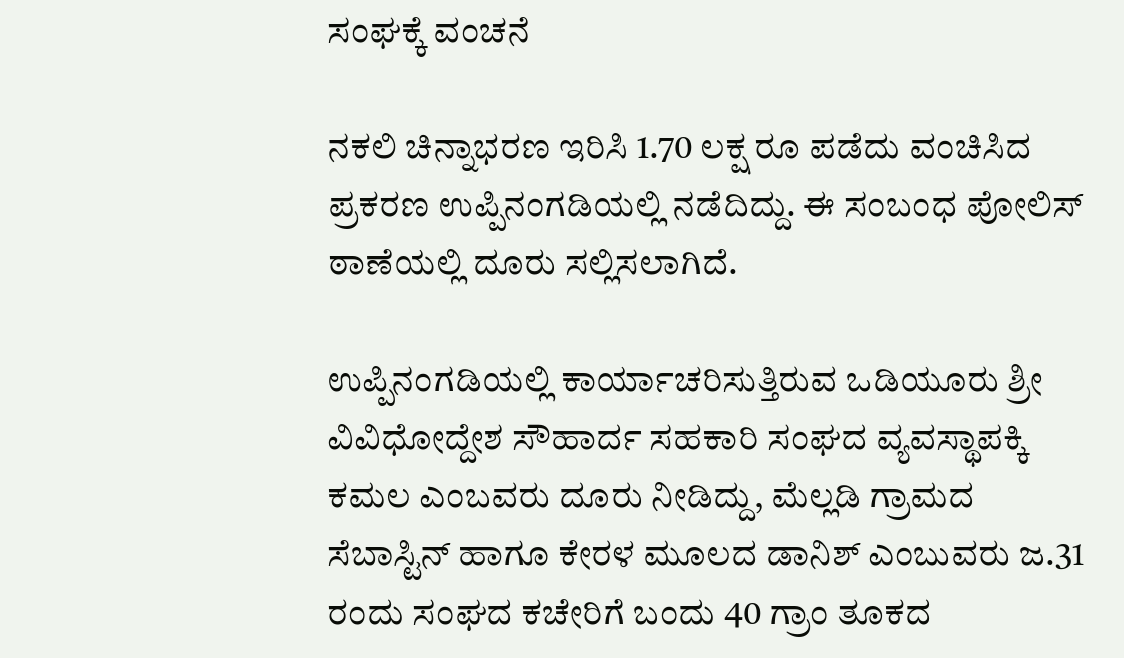ಸಂಘಕ್ಕೆ ವಂಚನೆ

ನಕಲಿ ಚಿನ್ನಾಭರಣ ಇರಿಸಿ 1.70 ಲಕ್ಷ ರೂ ಪಡೆದು ವಂಚಿಸಿದ ಪ್ರಕರಣ ಉಪ್ಪಿನಂಗಡಿಯಲ್ಲಿ ನಡೆದಿದ್ದು. ಈ ಸಂಬಂಧ ಪೋಲಿಸ್ ಠಾಣೆಯಲ್ಲಿ ದೂರು ಸಲ್ಲಿಸಲಾಗಿದೆ.

ಉಪ್ಪಿನಂಗಡಿಯಲ್ಲಿ ಕಾರ್ಯಾಚರಿಸುತ್ತಿರುವ ಒಡಿಯೂರು ಶ್ರೀ ವಿವಿಧೋದ್ದೇಶ ಸೌಹಾರ್ದ ಸಹಕಾರಿ ಸಂಘದ ವ್ಯವಸ್ಥಾಪಕ್ಕಿ ಕಮಲ ಎಂಬವರು ದೂರು ನೀಡಿದ್ದು, ಮೆಲ್ಲಡಿ ಗ್ರಾಮದ ಸೆಬಾಸ್ಟಿನ್ ಹಾಗೂ ಕೇರಳ ಮೂಲದ ಡಾನಿಶ್ ಎಂಬುವರು ಜ.31 ರಂದು ಸಂಘದ ಕಚೇರಿಗೆ ಬಂದು 40 ಗ್ರಾಂ ತೂಕದ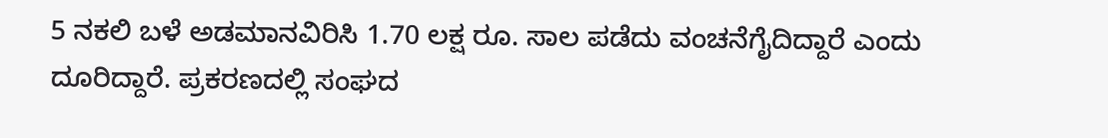5 ನಕಲಿ ಬಳೆ ಅಡಮಾನವಿರಿಸಿ 1.70 ಲಕ್ಷ ರೂ. ಸಾಲ ಪಡೆದು ವಂಚನೆಗೈದಿದ್ದಾರೆ ಎಂದು ದೂರಿದ್ದಾರೆ. ಪ್ರಕರಣದಲ್ಲಿ ಸಂಘದ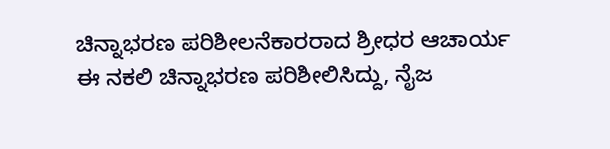ಚಿನ್ನಾಭರಣ ಪರಿಶೀಲನೆಕಾರರಾದ ಶ್ರೀಧರ ಆಚಾರ್ಯ ಈ ನಕಲಿ ಚಿನ್ನಾಭರಣ ಪರಿಶೀಲಿಸಿದ್ದು, ನೈಜ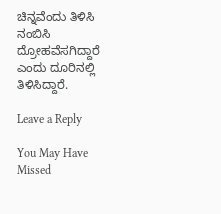ಚಿನ್ನವೆಂದು ತಿಳಿಸಿ ನಂಬಿಸಿ ದ್ರೋಹವೆಸಗಿದ್ದಾರೆ ಎಂದು ದೂರಿನಲ್ಲಿ ತಿಳಿಸಿದ್ದಾರೆ.

Leave a Reply

You May Have Missed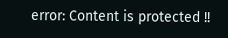error: Content is protected !!